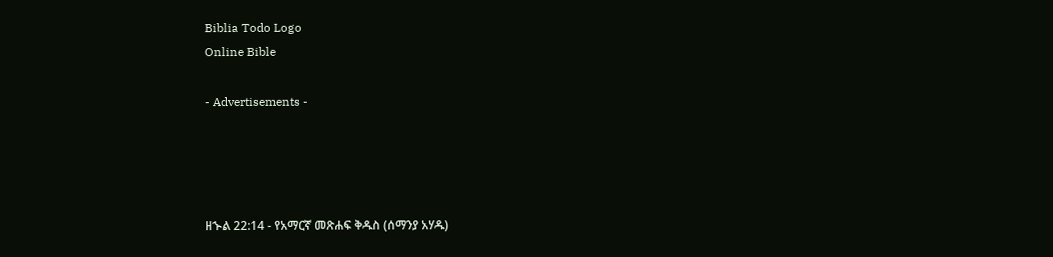Biblia Todo Logo
Online Bible

- Advertisements -




ዘኍል 22:14 - የአማርኛ መጽሐፍ ቅዱስ (ሰማንያ አሃዱ)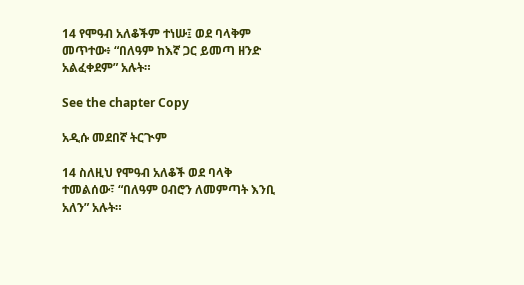14 የሞዓብ አለቆችም ተነሡ፤ ወደ ባላቅም መጥተው፥ “በለዓም ከእኛ ጋር ይመጣ ዘንድ አልፈቀደም” አሉት።

See the chapter Copy

አዲሱ መደበኛ ትርጒም

14 ስለዚህ የሞዓብ አለቆች ወደ ባላቅ ተመልሰው፣ “በለዓም ዐብሮን ለመምጣት እንቢ አለን” አሉት።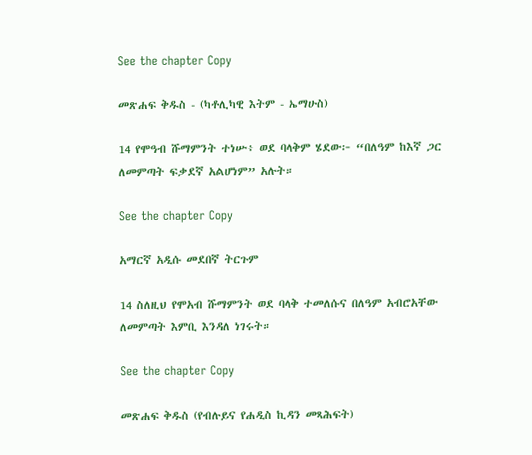See the chapter Copy

መጽሐፍ ቅዱስ - (ካቶሊካዊ እትም - ኤማሁስ)

14 የሞዓብ ሹማምንት ተነሡ፥ ወደ ባላቅም ሄደው፦ “በለዓም ከእኛ ጋር ለመምጣት ፍቃደኛ አልሆነም” አሉት።

See the chapter Copy

አማርኛ አዲሱ መደበኛ ትርጉም

14 ስለዚህ የሞአብ ሹማምንት ወደ ባላቅ ተመለሱና በለዓም አብሮአቸው ለመምጣት እምቢ እንዳለ ነገሩት።

See the chapter Copy

መጽሐፍ ቅዱስ (የብሉይና የሐዲስ ኪዳን መጻሕፍት)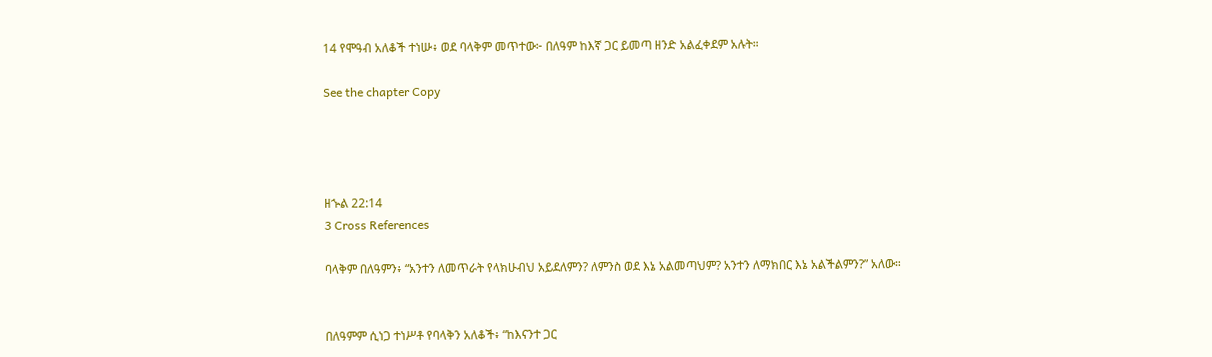14 የሞዓብ አለቆች ተነሡ፥ ወደ ባላቅም መጥተው፦ በለዓም ከእኛ ጋር ይመጣ ዘንድ አልፈቀደም አሉት።

See the chapter Copy




ዘኍል 22:14
3 Cross References

ባላቅም በለዓምን፥ “አንተን ለመጥራት የላክሁብህ አይደለምን? ለምንስ ወደ እኔ አልመጣህም? አንተን ለማክበር እኔ አልችልምን?” አለው።


በለዓምም ሲነጋ ተነሥቶ የባላቅን አለቆች፥ “ከእናንተ ጋር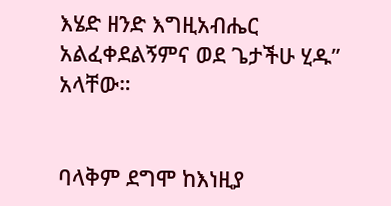እሄድ ዘንድ እግዚአብሔር አልፈቀደልኝምና ወደ ጌታችሁ ሂዱ” አላቸው።


ባላቅም ደግሞ ከእነዚያ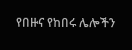የበዙና የከበሩ ሌሎችን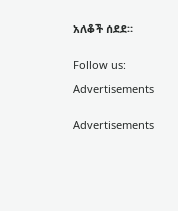አለቆች ሰደደ።


Follow us:

Advertisements


Advertisements